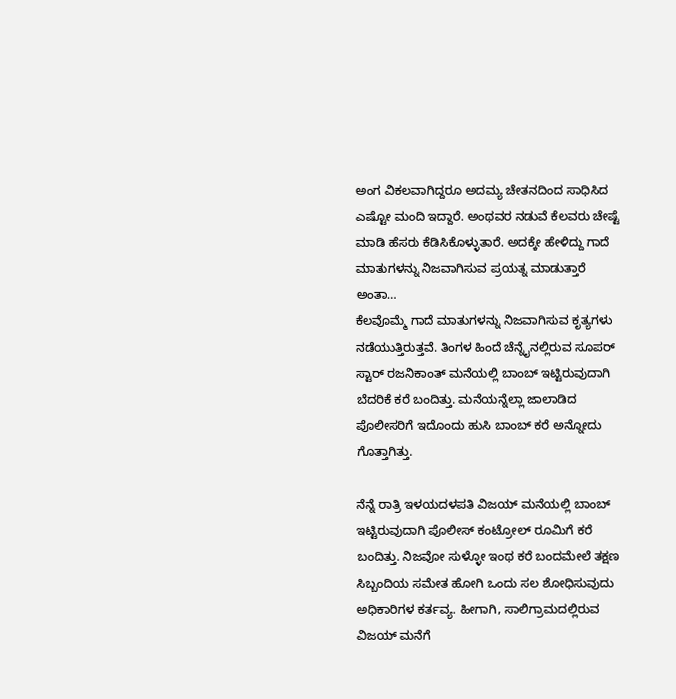ಅಂಗ ವಿಕಲವಾಗಿದ್ದರೂ ಅದಮ್ಯ ಚೇತನದಿಂದ ಸಾಧಿಸಿದ ಎಷ್ಟೋ ಮಂದಿ ಇದ್ದಾರೆ. ಅಂಥವರ ನಡುವೆ ಕೆಲವರು ಚೇಷ್ಟೆ ಮಾಡಿ ಹೆಸರು ಕೆಡಿಸಿಕೊಳ್ಳುತಾರೆ. ಅದಕ್ಕೇ ಹೇಳಿದ್ದು ಗಾದೆ ಮಾತುಗಳನ್ನು ನಿಜವಾಗಿಸುವ ಪ್ರಯತ್ನ ಮಾಡುತ್ತಾರೆ ಅಂತಾ…
ಕೆಲವೊಮ್ಮೆ ಗಾದೆ ಮಾತುಗಳನ್ನು ನಿಜವಾಗಿಸುವ ಕೃತ್ಯಗಳು ನಡೆಯುತ್ತಿರುತ್ತವೆ. ತಿಂಗಳ ಹಿಂದೆ ಚೆನ್ನೈನಲ್ಲಿರುವ ಸೂಪರ್ ಸ್ಟಾರ್ ರಜನಿಕಾಂತ್ ಮನೆಯಲ್ಲಿ ಬಾಂಬ್ ಇಟ್ಟಿರುವುದಾಗಿ ಬೆದರಿಕೆ ಕರೆ ಬಂದಿತ್ತು. ಮನೆಯನ್ನೆಲ್ಲಾ ಜಾಲಾಡಿದ ಪೊಲೀಸರಿಗೆ ಇದೊಂದು ಹುಸಿ ಬಾಂಬ್ ಕರೆ ಅನ್ನೋದು ಗೊತ್ತಾಗಿತ್ತು.

ನೆನ್ನೆ ರಾತ್ರಿ ಇಳಯದಳಪತಿ ವಿಜಯ್ ಮನೆಯಲ್ಲಿ ಬಾಂಬ್ ಇಟ್ಟಿರುವುದಾಗಿ ಪೊಲೀಸ್ ಕಂಟ್ರೋಲ್ ರೂಮಿಗೆ ಕರೆ ಬಂದಿತ್ತು. ನಿಜವೋ ಸುಳ್ಳೋ ಇಂಥ ಕರೆ ಬಂದಮೇಲೆ ತಕ್ಷಣ ಸಿಬ್ಬಂದಿಯ ಸಮೇತ ಹೋಗಿ ಒಂದು ಸಲ ಶೋಧಿಸುವುದು ಅಧಿಕಾರಿಗಳ ಕರ್ತವ್ಯ. ಹೀಗಾಗಿ, ಸಾಲಿಗ್ರಾಮದಲ್ಲಿರುವ ವಿಜಯ್ ಮನೆಗೆ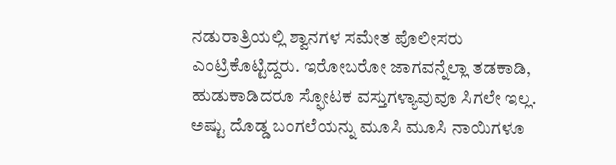ನಡುರಾತ್ರಿಯಲ್ಲಿ ಶ್ವಾನಗಳ ಸಮೇತ ಪೊಲೀಸರು ಎಂಟ್ರಿಕೊಟ್ಟಿದ್ದರು. ಇರೋಬರೋ ಜಾಗವನ್ನೆಲ್ಲಾ ತಡಕಾಡಿ, ಹುಡುಕಾಡಿದರೂ ಸ್ಫೋಟಕ ವಸ್ತುಗಳ್ಯಾವುವೂ ಸಿಗಲೇ ಇಲ್ಲ. ಅಷ್ಟು ದೊಡ್ಡ ಬಂಗಲೆಯನ್ನು ಮೂಸಿ ಮೂಸಿ ನಾಯಿಗಳೂ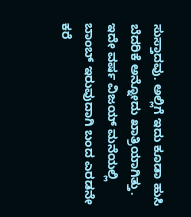ಸುಸ್ತಾದವು. ಅಲ್ಲಿಗೆ ಇದು ಕೂಡಾ ಹುಸಿ ಬೆದರಿಕೆ ಅನ್ನೋದು ಖಾತ್ರಿಯಾಗಿತ್ತು. ಇದೇ ವರ್ಷ ವಿಜಯ್ ಮನೆಯಲ್ಲಿ ಬಾಂಬ್ ಇರುವುದಾಗಿ ಬಂದ ಎರಡನೇ ಕರೆ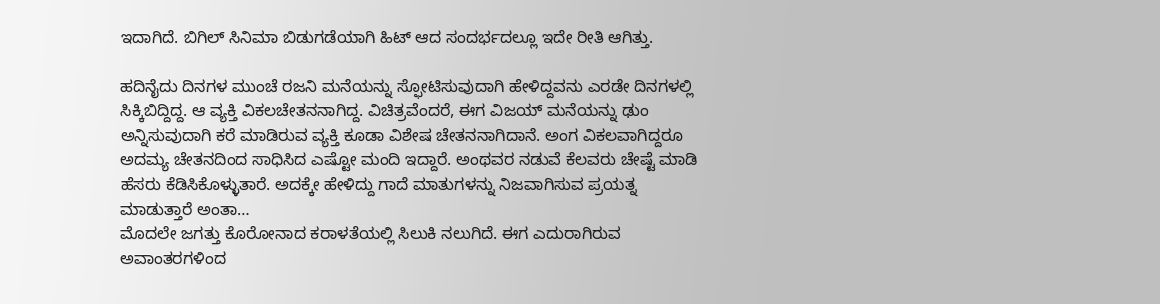ಇದಾಗಿದೆ. ಬಿಗಿಲ್ ಸಿನಿಮಾ ಬಿಡುಗಡೆಯಾಗಿ ಹಿಟ್ ಆದ ಸಂದರ್ಭದಲ್ಲೂ ಇದೇ ರೀತಿ ಆಗಿತ್ತು.

ಹದಿನೈದು ದಿನಗಳ ಮುಂಚೆ ರಜನಿ ಮನೆಯನ್ನು ಸ್ಫೋಟಿಸುವುದಾಗಿ ಹೇಳಿದ್ದವನು ಎರಡೇ ದಿನಗಳಲ್ಲಿ ಸಿಕ್ಕಿಬಿದ್ದಿದ್ದ. ಆ ವ್ಯಕ್ತಿ ವಿಕಲಚೇತನನಾಗಿದ್ದ. ವಿಚಿತ್ರವೆಂದರೆ, ಈಗ ವಿಜಯ್ ಮನೆಯನ್ನು ಢುಂ ಅನ್ನಿಸುವುದಾಗಿ ಕರೆ ಮಾಡಿರುವ ವ್ಯಕ್ತಿ ಕೂಡಾ ವಿಶೇಷ ಚೇತನನಾಗಿದಾನೆ. ಅಂಗ ವಿಕಲವಾಗಿದ್ದರೂ ಅದಮ್ಯ ಚೇತನದಿಂದ ಸಾಧಿಸಿದ ಎಷ್ಟೋ ಮಂದಿ ಇದ್ದಾರೆ. ಅಂಥವರ ನಡುವೆ ಕೆಲವರು ಚೇಷ್ಟೆ ಮಾಡಿ ಹೆಸರು ಕೆಡಿಸಿಕೊಳ್ಳುತಾರೆ. ಅದಕ್ಕೇ ಹೇಳಿದ್ದು ಗಾದೆ ಮಾತುಗಳನ್ನು ನಿಜವಾಗಿಸುವ ಪ್ರಯತ್ನ ಮಾಡುತ್ತಾರೆ ಅಂತಾ…
ಮೊದಲೇ ಜಗತ್ತು ಕೊರೋನಾದ ಕರಾಳತೆಯಲ್ಲಿ ಸಿಲುಕಿ ನಲುಗಿದೆ. ಈಗ ಎದುರಾಗಿರುವ ಅವಾಂತರಗಳಿಂದ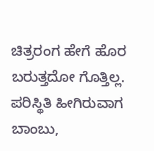ಚಿತ್ರರಂಗ ಹೇಗೆ ಹೊರ ಬರುತ್ತದೋ ಗೊತ್ತಿಲ್ಲ. ಪರಿಸ್ಥಿತಿ ಹೀಗಿರುವಾಗ ಬಾಂಬು,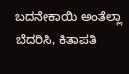ಬದನೇಕಾಯಿ ಅಂತೆಲ್ಲಾ ಬೆದರಿಸಿ, ಕಿತಾಪತಿ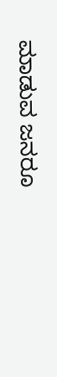ಮಾಡುವ ಜನರೂ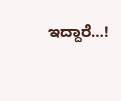ಇದ್ದಾರೆ…!